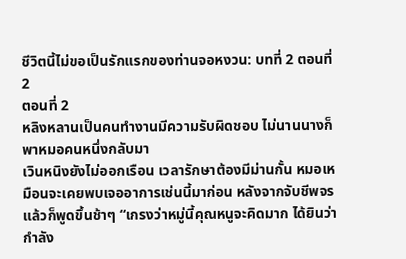ชีวิตนี้ไม่ขอเป็นรักแรกของท่านจอหงวน: บทที่ 2 ตอนที่ 2
ตอนที่ 2
หลิงหลานเป็นคนทำงานมีความรับผิดชอบ ไม่นานนางก็พาหมอคนหนึ่งกลับมา
เวินหนิงยังไม่ออกเรือน เวลารักษาต้องมีม่านกั้น หมอเหมือนจะเคยพบเจออาการเช่นนี้มาก่อน หลังจากจับชีพจรแล้วก็พูดขึ้นช้าๆ “เกรงว่าหมู่นี้คุณหนูจะคิดมาก ได้ยินว่ากำลัง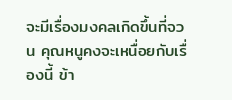จะมีเรื่องมงคลเกิดขึ้นที่จวน คุณหนูคงจะเหนื่อยกับเรื่องนี้ ข้า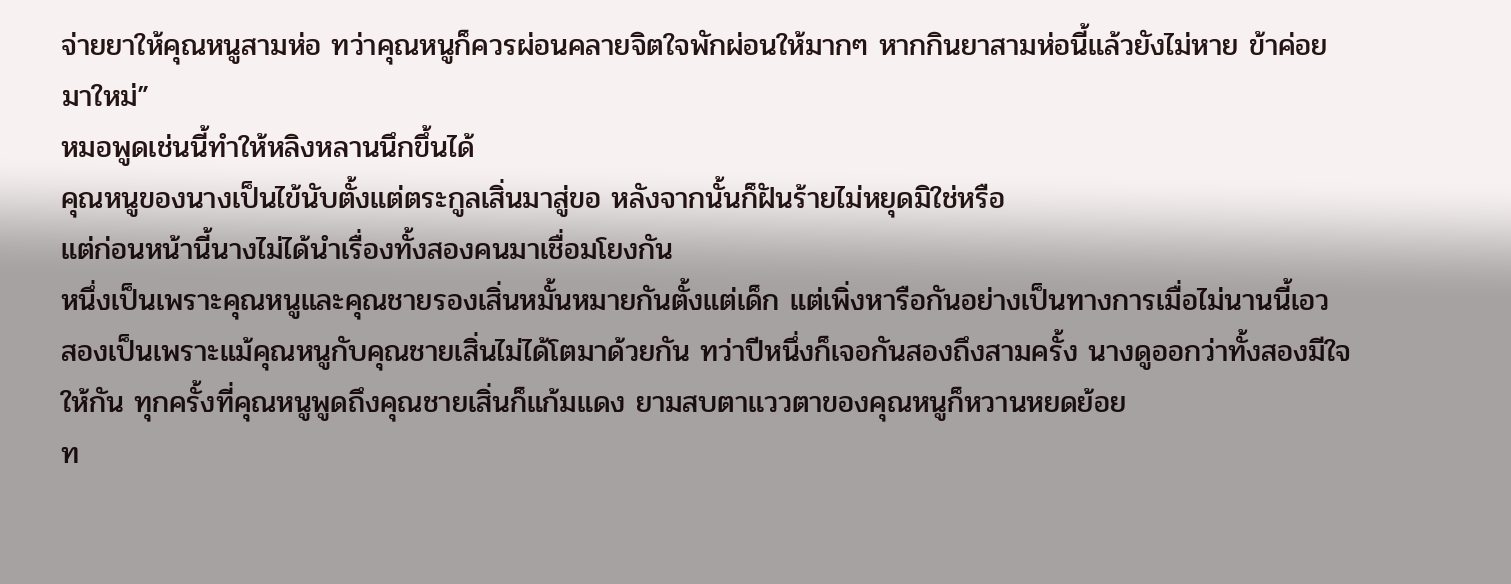จ่ายยาให้คุณหนูสามห่อ ทว่าคุณหนูก็ควรผ่อนคลายจิตใจพักผ่อนให้มากๆ หากกินยาสามห่อนี้แล้วยังไม่หาย ข้าค่อยมาใหม่”
หมอพูดเช่นนี้ทำให้หลิงหลานนึกขึ้นได้
คุณหนูของนางเป็นไข้นับตั้งแต่ตระกูลเสิ่นมาสู่ขอ หลังจากนั้นก็ฝันร้ายไม่หยุดมิใช่หรือ
แต่ก่อนหน้านี้นางไม่ได้นำเรื่องทั้งสองคนมาเชื่อมโยงกัน
หนึ่งเป็นเพราะคุณหนูและคุณชายรองเสิ่นหมั้นหมายกันตั้งแต่เด็ก แต่เพิ่งหารือกันอย่างเป็นทางการเมื่อไม่นานนี้เอว
สองเป็นเพราะแม้คุณหนูกับคุณชายเสิ่นไม่ได้โตมาด้วยกัน ทว่าปีหนึ่งก็เจอกันสองถึงสามครั้ง นางดูออกว่าทั้งสองมีใจให้กัน ทุกครั้งที่คุณหนูพูดถึงคุณชายเสิ่นก็แก้มแดง ยามสบตาแววตาของคุณหนูก็หวานหยดย้อย
ท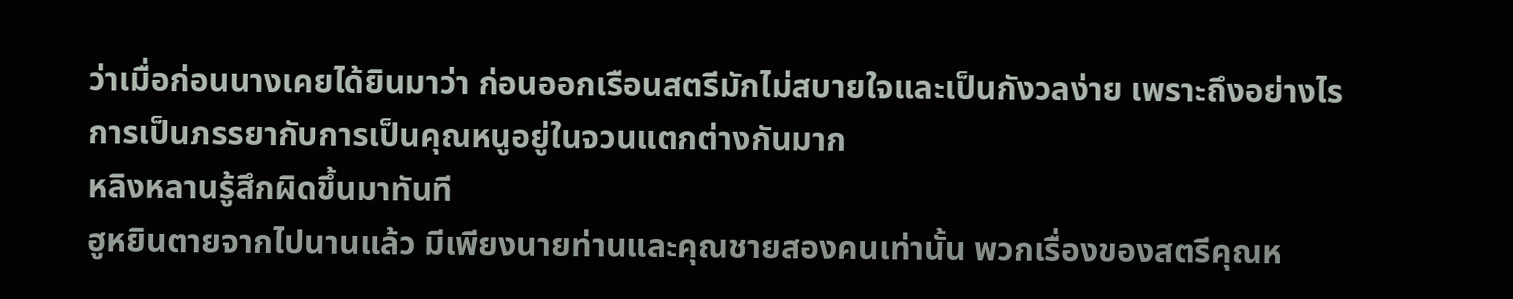ว่าเมื่อก่อนนางเคยได้ยินมาว่า ก่อนออกเรือนสตรีมักไม่สบายใจและเป็นกังวลง่าย เพราะถึงอย่างไรการเป็นภรรยากับการเป็นคุณหนูอยู่ในจวนแตกต่างกันมาก
หลิงหลานรู้สึกผิดขึ้นมาทันที
ฮูหยินตายจากไปนานแล้ว มีเพียงนายท่านและคุณชายสองคนเท่านั้น พวกเรื่องของสตรีคุณห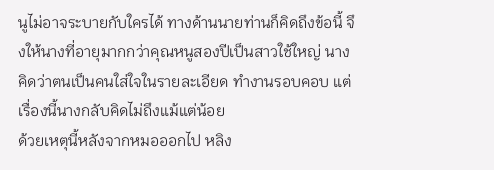นูไม่อาจระบายกับใครได้ ทางด้านนายท่านก็คิดถึงข้อนี้ จึงให้นางที่อายุมากกว่าคุณหนูสองปีเป็นสาวใช้ใหญ่ นางคิดว่าตนเป็นคนใส่ใจในรายละเอียด ทำงานรอบคอบ แต่เรื่องนี้นางกลับคิดไม่ถึงแม้แต่น้อย
ด้วยเหตุนี้หลังจากหมอออกไป หลิง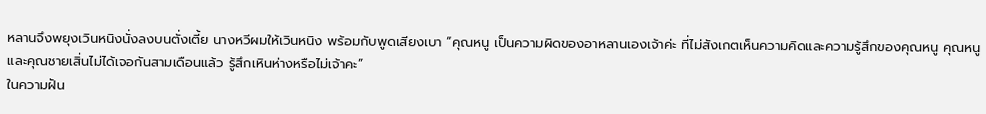หลานจึงพยุงเวินหนิงนั่งลงบนตั่งเตี้ย นางหวีผมให้เวินหนิง พร้อมกับพูดเสียงเบา “คุณหนู เป็นความผิดของอาหลานเองเจ้าค่ะ ที่ไม่สังเกตเห็นความคิดและความรู้สึกของคุณหนู คุณหนูและคุณชายเสิ่นไม่ได้เจอกันสามเดือนแล้ว รู้สึกเหินห่างหรือไม่เจ้าคะ”
ในความฝัน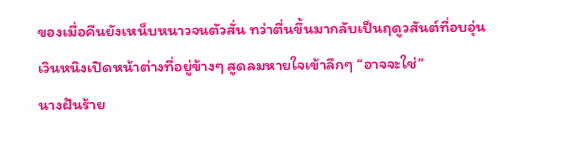ของเมื่อคืนยังเหน็บหนาวจนตัวสั่น ทว่าตื่นขึ้นมากลับเป็นฤดูวสันต์ที่อบอุ่น
เวินหนิงเปิดหน้าต่างที่อยู่ข้างๆ สูดลมหายใจเข้าลึกๆ “อาจจะใช่”
นางฝันร้าย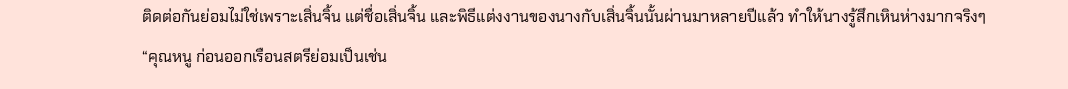ติดต่อกันย่อมไม่ใช่เพราะเสิ่นจิ้น แต่ชื่อเสิ่นจิ้น และพิธีแต่งงานของนางกับเสิ่นจิ้นนั้นผ่านมาหลายปีแล้ว ทำให้นางรู้สึกเหินห่างมากจริงๆ
“คุณหนู ก่อนออกเรือนสตรีย่อมเป็นเช่น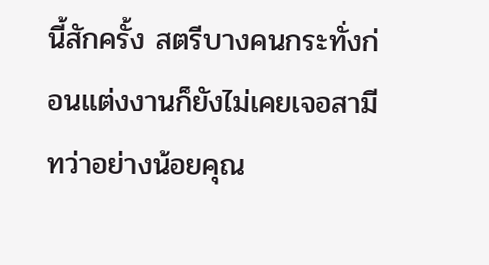นี้สักครั้ง สตรีบางคนกระทั่งก่อนแต่งงานก็ยังไม่เคยเจอสามี ทว่าอย่างน้อยคุณ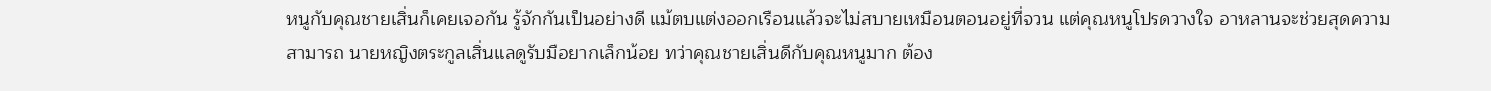หนูกับคุณชายเสิ่นก็เคยเจอกัน รู้จักกันเป็นอย่างดี แม้ตบแต่งออกเรือนแล้วจะไม่สบายเหมือนตอนอยู่ที่จวน แต่คุณหนูโปรดวางใจ อาหลานจะช่วยสุดความสามารถ นายหญิงตระกูลเสิ่นแลดูรับมือยากเล็กน้อย ทว่าคุณชายเสิ่นดีกับคุณหนูมาก ต้อง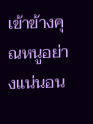เข้าข้างคุณหนูอย่างแน่นอน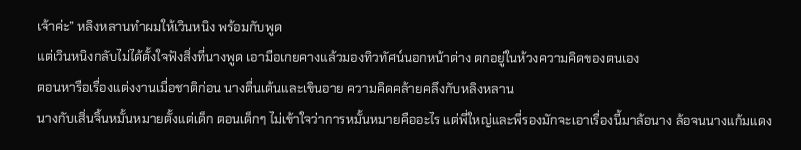เจ้าค่ะ” หลิงหลานทำผมให้เวินหนิง พร้อมกับพูด
แต่เวินหนิงกลับไม่ได้ตั้งใจฟังสิ่งที่นางพูด เอามือเกยคางแล้วมองทิวทัศน์นอกหน้าต่าง ตกอยู่ในห้วงความคิดของตนเอง
ตอนหารือเรื่องแต่งงานเมื่อชาติก่อน นางตื่นเต้นและเขินอาย ความคิดคล้ายคลึงกับหลิงหลาน
นางกับเสิ่นจิ้นหมั้นหมายตั้งแต่เด็ก ตอนเด็กๆ ไม่เข้าใจว่าการหมั้นหมายคืออะไร แต่พี่ใหญ่และพี่รองมักจะเอาเรื่องนี้มาล้อนาง ล้อจนนางแก้มแดง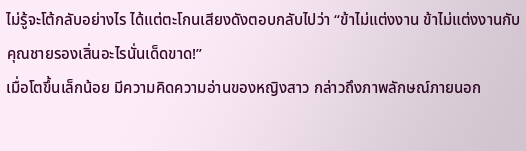ไม่รู้จะโต้กลับอย่างไร ได้แต่ตะโกนเสียงดังตอบกลับไปว่า “ข้าไม่แต่งงาน ข้าไม่แต่งงานกับคุณชายรองเสิ่นอะไรนั่นเด็ดขาด!”
เมื่อโตขึ้นเล็กน้อย มีความคิดความอ่านของหญิงสาว กล่าวถึงภาพลักษณ์ภายนอก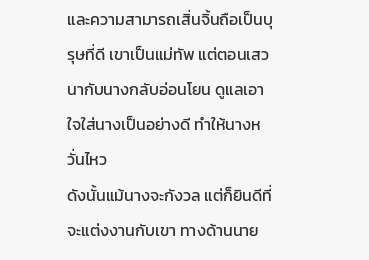และความสามารถเสิ่นจิ้นถือเป็นบุรุษที่ดี เขาเป็นแม่ทัพ แต่ตอนเสวนากับนางกลับอ่อนโยน ดูแลเอาใจใส่นางเป็นอย่างดี ทำให้นางหวั่นไหว
ดังนั้นแม้นางจะกังวล แต่ก็ยินดีที่จะแต่งงานกับเขา ทางด้านนาย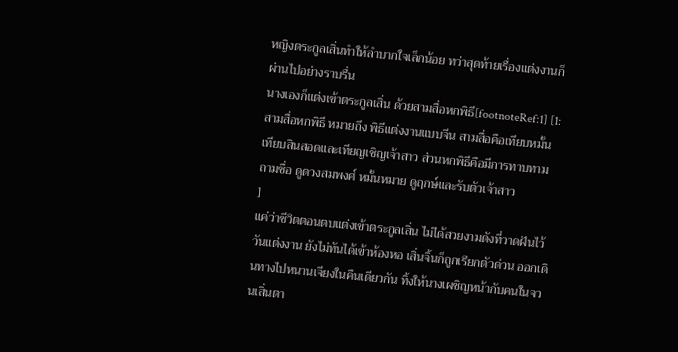หญิงตระกูลเสิ่นทำให้ลำบากใจเล็กน้อย ทว่าสุดท้ายเรื่องแต่งงานก็ผ่านไปอย่างราบรื่น
นางเองก็แต่งเข้าตระกูลเสิ่น ด้วยสามสื่อหกพิธี[footnoteRef:1] [1: สามสื่อหกพิธี หมายถึง พิธีแต่งงานแบบจีน สามสื่อคือเทียบหมั้น เทียบสินสอดและเทียญเชิญเจ้าสาว ส่วนหกพิธีคือมีการทาบทาม ถามชื่อ ดูดวงสมพงศ์ หมั้นหมาย ดูฤกษ์และรับตัวเจ้าสาว
]
แค่ว่าชีวิตตอนตบแต่งเข้าตระกูลเสิ่น ไม่ได้สวยงามดังที่วาดฝันไว้
วันแต่งงาน ยังไม่ทันได้เข้าห้องหอ เสิ่นจิ้นก็ถูกเรียกตัวด่วน ออกเดินทางไปหนานเจียงในคืนเดียวกัน ทิ้งให้นางเผชิญหน้ากับคนในจวนเสิ่นตา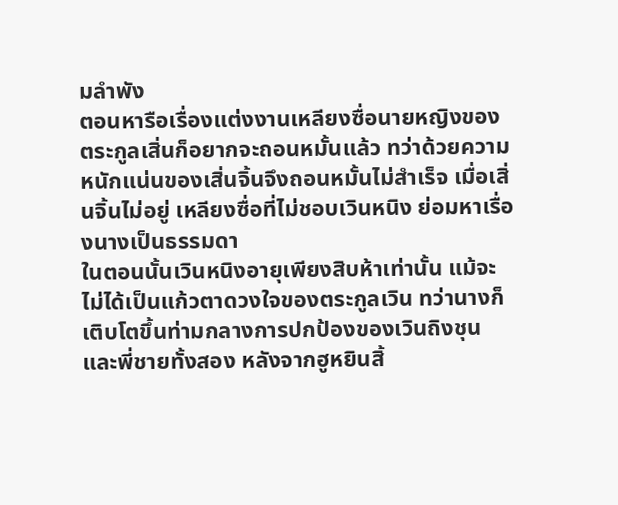มลำพัง
ตอนหารือเรื่องแต่งงานเหลียงซื่อนายหญิงของตระกูลเสิ่นก็อยากจะถอนหมั้นแล้ว ทว่าด้วยความหนักแน่นของเสิ่นจิ้นจึงถอนหมั้นไม่สำเร็จ เมื่อเสิ่นจิ้นไม่อยู่ เหลียงซื่อที่ไม่ชอบเวินหนิง ย่อมหาเรื่องนางเป็นธรรมดา
ในตอนนั้นเวินหนิงอายุเพียงสิบห้าเท่านั้น แม้จะไม่ได้เป็นแก้วตาดวงใจของตระกูลเวิน ทว่านางก็เติบโตขึ้นท่ามกลางการปกป้องของเวินถิงชุนและพี่ชายทั้งสอง หลังจากฮูหยินสิ้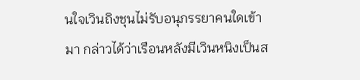นใจเวินถิงชุนไม่รับอนุภรรยาคนใดเข้ามา กล่าวได้ว่าเรือนหลังมีเวินหนิงเป็นส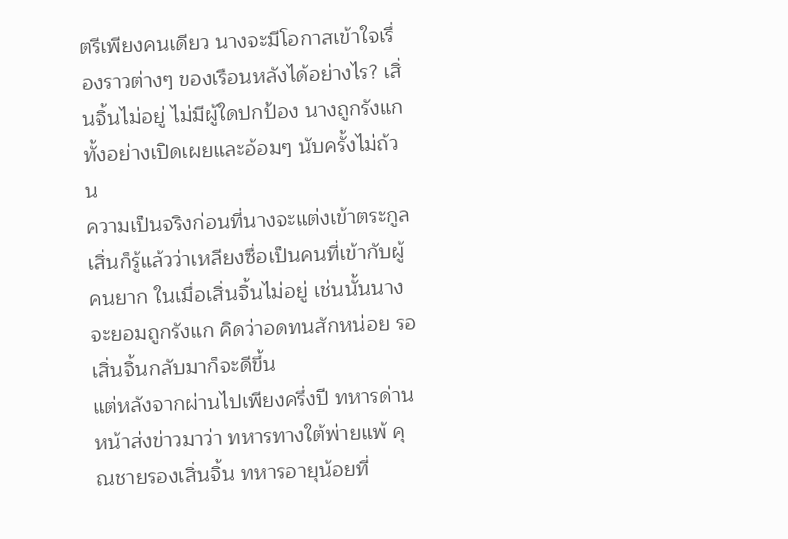ตรีเพียงคนเดียว นางจะมีโอกาสเข้าใจเรื่องราวต่างๆ ของเรือนหลังได้อย่างไร? เสิ่นจิ้นไม่อยู่ ไม่มีผู้ใดปกป้อง นางถูกรังแกทั้งอย่างเปิดเผยและอ้อมๆ นับครั้งไม่ถ้วน
ความเป็นจริงก่อนที่นางจะแต่งเข้าตระกูลเสิ่นก็รู้แล้วว่าเหลียงซื่อเป็นคนที่เข้ากับผู้คนยาก ในเมื่อเสิ่นจิ้นไม่อยู่ เช่นนั้นนางจะยอมถูกรังแก คิดว่าอดทนสักหน่อย รอเสิ่นจิ้นกลับมาก็จะดีขึ้น
แต่หลังจากผ่านไปเพียงครึ่งปี ทหารด่านหน้าส่งข่าวมาว่า ทหารทางใต้พ่ายแพ้ คุณชายรองเสิ่นจิ้น ทหารอายุน้อยที่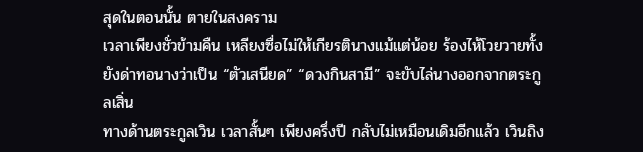สุดในตอนนั้น ตายในสงคราม
เวลาเพียงชั่วข้ามคืน เหลียงซื่อไม่ให้เกียรตินางแม้แต่น้อย ร้องไห้โวยวายทั้งยังด่าทอนางว่าเป็น “ตัวเสนียด” “ดวงกินสามี” จะขับไล่นางออกจากตระกูลเสิ่น
ทางด้านตระกูลเวิน เวลาสั้นๆ เพียงครึ่งปี กลับไม่เหมือนเดิมอีกแล้ว เวินถิง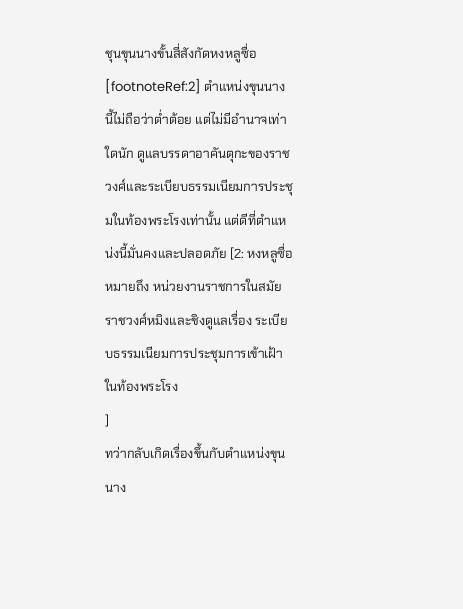ชุนขุนนางขั้นสี่สังกัดหงหลูซื่อ[footnoteRef:2] ตำแหน่งขุนนางนี้ไม่ถือว่าต่ำต้อย แต่ไม่มีอำนาจเท่าใดนัก ดูแลบรรดาอาคันตุกะของราชวงศ์และระเบียบธรรมเนียมการประชุมในท้องพระโรงเท่านั้น แต่ดีที่ตำแหน่งนี้มั่นคงและปลอดภัย [2: หงหลูซื่อ หมายถึง หน่วยงานราชการในสมัยราชวงศ์หมิงและชิงดูแลเรื่อง ระเบียบธรรมเนียมการประชุมการเข้าเฝ้าในท้องพระโรง
]
ทว่ากลับเกิดเรื่องขึ้นกับตำแหน่งขุนนาง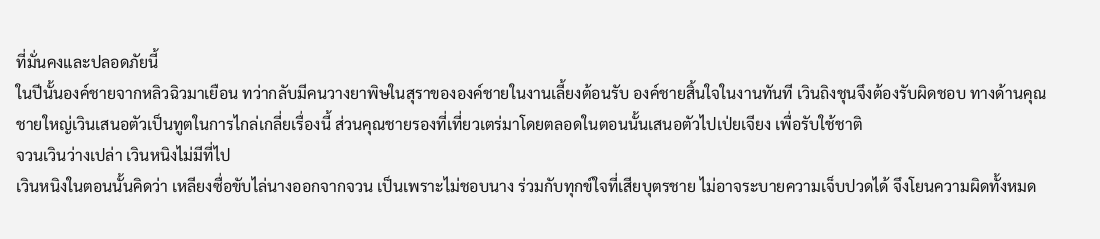ที่มั่นคงและปลอดภัยนี้
ในปีนั้นองค์ชายจากหลิวฉิวมาเยือน ทว่ากลับมีคนวางยาพิษในสุราขององค์ชายในงานเลี้ยงต้อนรับ องค์ชายสิ้นใจในงานทันที เวินถิงชุนจึงต้องรับผิดชอบ ทางด้านคุณชายใหญ่เวินเสนอตัวเป็นทูตในการไกล่เกลี่ยเรื่องนี้ ส่วนคุณชายรองที่เที่ยวเตร่มาโดยตลอดในตอนนั้นเสนอตัวไปเป่ยเจียง เพื่อรับใช้ชาติ
จวนเวินว่างเปล่า เวินหนิงไม่มีที่ไป
เวินหนิงในตอนนั้นคิดว่า เหลียงซื่อขับไล่นางออกจากจวน เป็นเพราะไม่ชอบนาง ร่วมกับทุกข์ใจที่เสียบุตรชาย ไม่อาจระบายความเจ็บปวดได้ จึงโยนความผิดทั้งหมด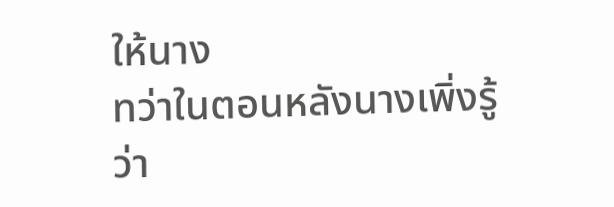ให้นาง
ทว่าในตอนหลังนางเพิ่งรู้ว่า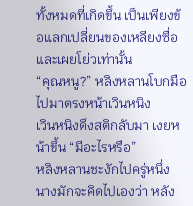ทั้งหมดที่เกิดขึ้น เป็นเพียงข้อแลกเปลี่ยนของเหลียงซื่อและเผยโย่วเท่านั้น
“คุณหนู?” หลิงหลานโบกมือไปมาตรงหน้าเวินหนิง
เวินหนิงดึงสติกลับมา เงยหน้าขึ้น “มีอะไรหรือ”
หลิงหลานชะงักไปครู่หนึ่ง
นางมักจะคิดไปเองว่า หลัง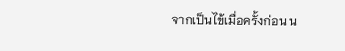จากเป็นไข้เมื่อครั้งก่อน น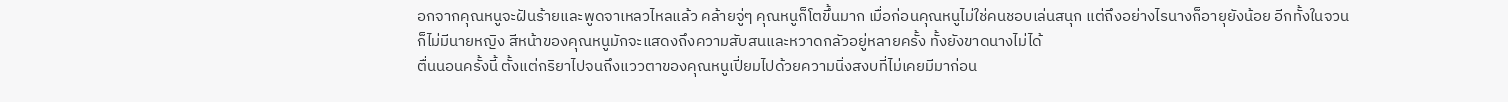อกจากคุณหนูจะฝันร้ายและพูดจาเหลวไหลแล้ว คล้ายจู่ๆ คุณหนูก็โตขึ้นมาก เมื่อก่อนคุณหนูไม่ใช่คนชอบเล่นสนุก แต่ถึงอย่างไรนางก็อายุยังน้อย อีกทั้งในจวนก็ไม่มีนายหญิง สีหน้าของคุณหนูมักจะแสดงถึงความสับสนและหวาดกลัวอยู่หลายครั้ง ทั้งยังขาดนางไม่ได้
ตื่นนอนครั้งนี้ ตั้งแต่กริยาไปจนถึงแววตาของคุณหนูเปี่ยมไปด้วยความนิ่งสงบที่ไม่เคยมีมาก่อน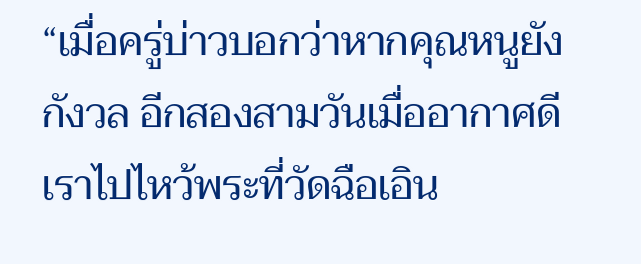“เมื่อครู่บ่าวบอกว่าหากคุณหนูยังกังวล อีกสองสามวันเมื่ออากาศดี เราไปไหว้พระที่วัดฉือเอิน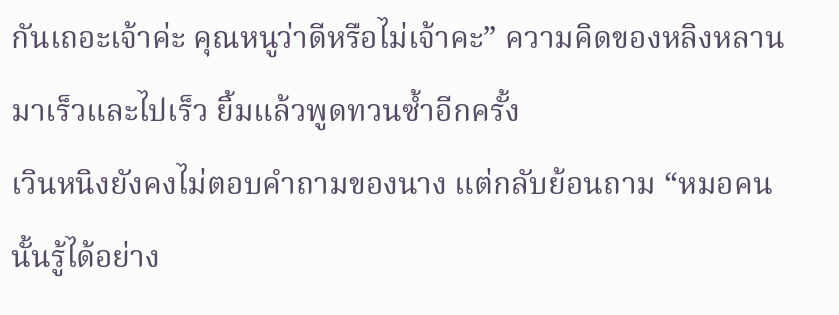กันเถอะเจ้าค่ะ คุณหนูว่าดีหรือไม่เจ้าคะ” ความคิดของหลิงหลานมาเร็วและไปเร็ว ยิ้มแล้วพูดทวนซ้ำอีกครั้ง
เวินหนิงยังคงไม่ตอบคำถามของนาง แต่กลับย้อนถาม “หมอคนนั้นรู้ได้อย่าง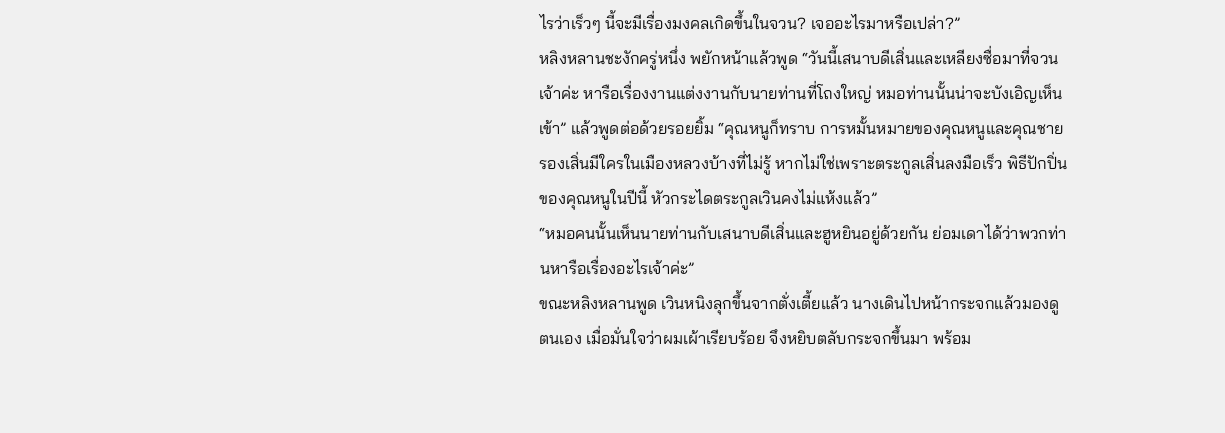ไรว่าเร็วๆ นี้จะมีเรื่องมงคลเกิดขึ้นในจวน? เจออะไรมาหรือเปล่า?”
หลิงหลานชะงักครู่หนึ่ง พยักหน้าแล้วพูด “วันนี้เสนาบดีเสิ่นและเหลียงซื่อมาที่จวนเจ้าค่ะ หารือเรื่องงานแต่งงานกับนายท่านที่โถงใหญ่ หมอท่านนั้นน่าจะบังเอิญเห็นเข้า” แล้วพูดต่อด้วยรอยยิ้ม “คุณหนูก็ทราบ การหมั้นหมายของคุณหนูและคุณชายรองเสิ่นมีใครในเมืองหลวงบ้างที่ไม่รู้ หากไม่ใช่เพราะตระกูลเสิ่นลงมือเร็ว พิธีปักปิ่นของคุณหนูในปีนี้ หัวกระไดตระกูลเวินคงไม่แห้งแล้ว”
“หมอคนนั้นเห็นนายท่านกับเสนาบดีเสิ่นและฮูหยินอยู่ด้วยกัน ย่อมเดาได้ว่าพวกท่านหารือเรื่องอะไรเจ้าค่ะ”
ขณะหลิงหลานพูด เวินหนิงลุกขึ้นจากตั่งเตี้ยแล้ว นางเดินไปหน้ากระจกแล้วมองดูตนเอง เมื่อมั่นใจว่าผมเผ้าเรียบร้อย จึงหยิบตลับกระจกขึ้นมา พร้อม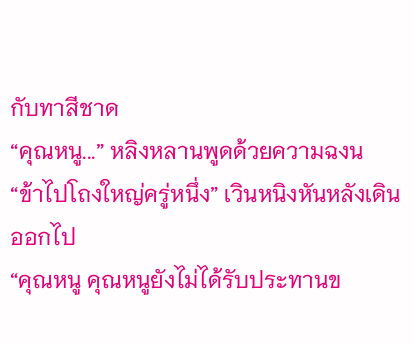กับทาสีชาด
“คุณหนู...” หลิงหลานพูดด้วยความฉงน
“ข้าไปโถงใหญ่ครู่หนึ่ง” เวินหนิงหันหลังเดินออกไป
“คุณหนู คุณหนูยังไม่ได้รับประทานข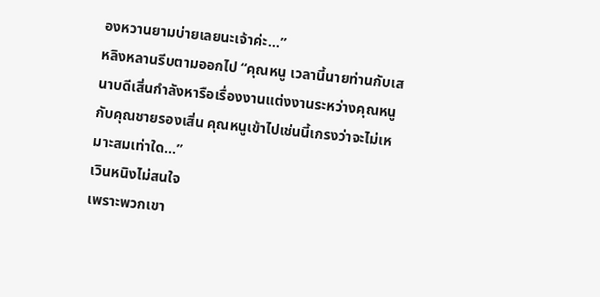องหวานยามบ่ายเลยนะเจ้าค่ะ...”
หลิงหลานรีบตามออกไป “คุณหนู เวลานี้นายท่านกับเสนาบดีเสิ่นกำลังหารือเรื่องงานแต่งงานระหว่างคุณหนูกับคุณชายรองเสิ่น คุณหนูเข้าไปเช่นนี้เกรงว่าจะไม่เหมาะสมเท่าใด...”
เวินหนิงไม่สนใจ
เพราะพวกเขา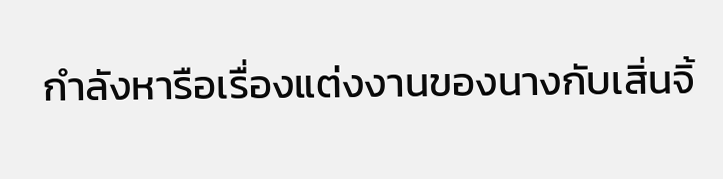กำลังหารือเรื่องแต่งงานของนางกับเสิ่นจิ้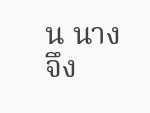น นางจึง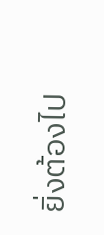ยิ่งต้องไป